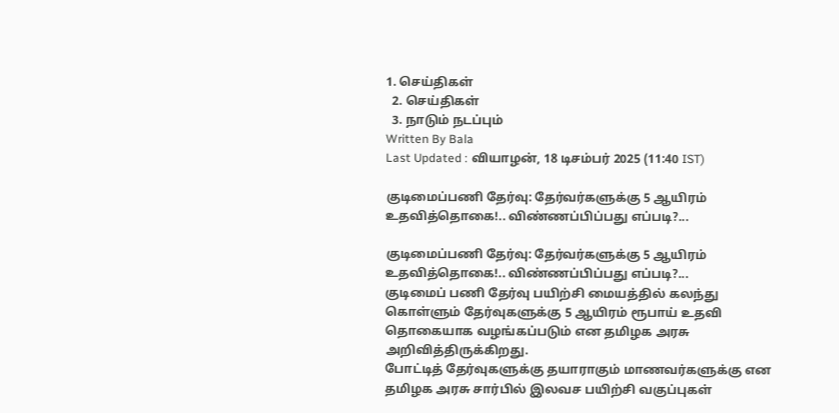1. செய்திகள்
  2. செய்திகள்
  3. நாடும் நடப்பும்
Written By Bala
Last Updated : வியாழன், 18 டிசம்பர் 2025 (11:40 IST)

குடிமைப்பணி தேர்வு: தேர்வர்களுக்கு 5 ஆயிரம் உதவித்தொகை!.. விண்ணப்பிப்பது எப்படி?...

குடிமைப்பணி தேர்வு: தேர்வர்களுக்கு 5 ஆயிரம் உதவித்தொகை!.. விண்ணப்பிப்பது எப்படி?...
குடிமைப் பணி தேர்வு பயிற்சி மையத்தில் கலந்து கொள்ளும் தேர்வுகளுக்கு 5 ஆயிரம் ரூபாய் உதவி தொகையாக வழங்கப்படும் என தமிழக அரசு அறிவித்திருக்கிறது.
போட்டித் தேர்வுகளுக்கு தயாராகும் மாணவர்களுக்கு என தமிழக அரசு சார்பில் இலவச பயிற்சி வகுப்புகள்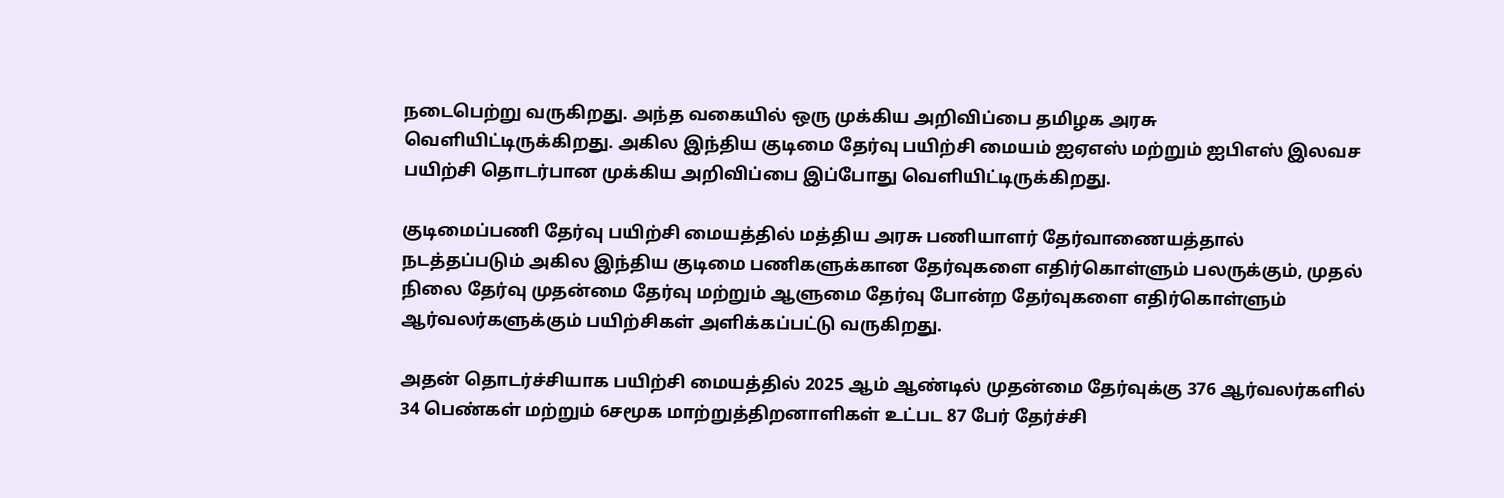நடைபெற்று வருகிறது. அந்த வகையில் ஒரு முக்கிய அறிவிப்பை தமிழக அரசு வெளியிட்டிருக்கிறது. அகில இந்திய குடிமை தேர்வு பயிற்சி மையம் ஐஏஎஸ் மற்றும் ஐபிஎஸ் இலவச பயிற்சி தொடர்பான முக்கிய அறிவிப்பை இப்போது வெளியிட்டிருக்கிறது.

குடிமைப்பணி தேர்வு பயிற்சி மையத்தில் மத்திய அரசு பணியாளர் தேர்வாணையத்தால் நடத்தப்படும் அகில இந்திய குடிமை பணிகளுக்கான தேர்வுகளை எதிர்கொள்ளும் பலருக்கும், முதல் நிலை தேர்வு முதன்மை தேர்வு மற்றும் ஆளுமை தேர்வு போன்ற தேர்வுகளை எதிர்கொள்ளும் ஆர்வலர்களுக்கும் பயிற்சிகள் அளிக்கப்பட்டு வருகிறது.

அதன் தொடர்ச்சியாக பயிற்சி மையத்தில் 2025 ஆம் ஆண்டில் முதன்மை தேர்வுக்கு 376 ஆர்வலர்களில் 34 பெண்கள் மற்றும் 6சமூக மாற்றுத்திறனாளிகள் உட்பட 87 பேர் தேர்ச்சி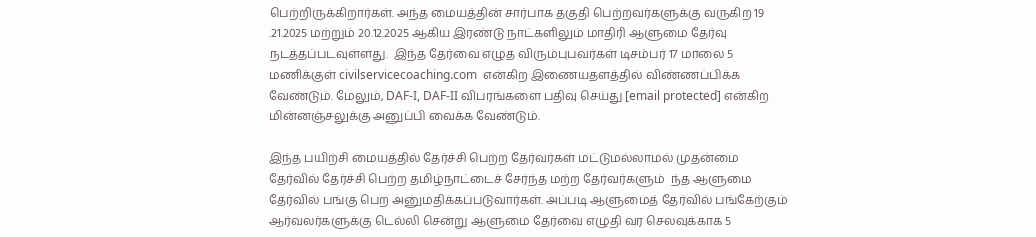பெற்றிருக்கிறார்கள். அந்த மையத்தின் சார்பாக தகுதி பெற்றவர்களுக்கு வருகிற 19 .21.2025 மற்றும் 20.12.2025 ஆகிய இரண்டு நாட்களிலும் மாதிரி ஆளுமை தேர்வு நடத்தப்படவுள்ளது.  இந்த தேர்வை எழுத விரும்புபவர்கள் டிசம்பர் 17 மாலை 5 மணிக்குள் civilservicecoaching.com  என்கிற இணையதளத்தில் விண்ணப்பிக்க வேண்டும். மேலும், DAF-I, DAF-II விபரங்களை பதிவு செய்து [email protected] என்கிற மின்னஞ்சலுக்கு அனுப்பி வைக்க வேண்டும்.

இந்த பயிற்சி மையத்தில் தேர்ச்சி பெற்ற தேர்வர்கள் மட்டுமல்லாமல் முதன்மை தேர்வில் தேர்ச்சி பெற்ற தமிழ்நாட்டைச் சேர்ந்த மற்ற தேர்வர்களும்  ந்த ஆளுமை தேர்வில் பங்கு பெற அனுமதிக்கப்படுவார்கள். அப்படி ஆளுமைத் தேர்வில் பங்கேற்கும் ஆர்வலர்களுக்கு டெல்லி சென்று ஆளுமை தேர்வை எழுதி வர செலவுக்காக 5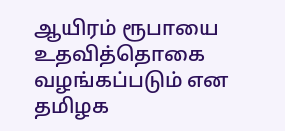ஆயிரம் ரூபாயை உதவித்தொகை வழங்கப்படும் என தமிழக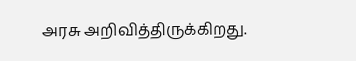அரசு அறிவித்திருக்கிறது.